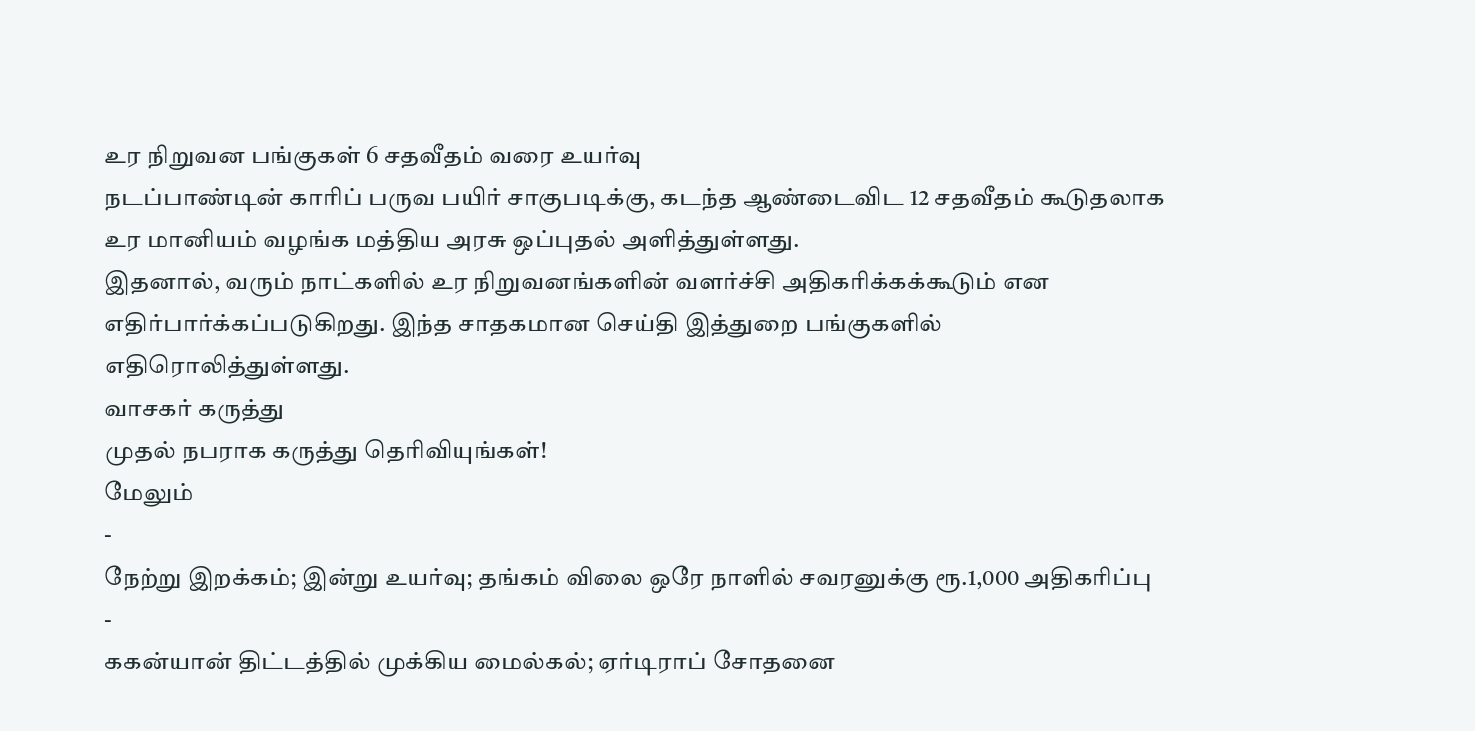உர நிறுவன பங்குகள் 6 சதவீதம் வரை உயர்வு
நடப்பாண்டின் காரிப் பருவ பயிர் சாகுபடிக்கு, கடந்த ஆண்டைவிட 12 சதவீதம் கூடுதலாக உர மானியம் வழங்க மத்திய அரசு ஒப்புதல் அளித்துள்ளது.
இதனால், வரும் நாட்களில் உர நிறுவனங்களின் வளர்ச்சி அதிகரிக்கக்கூடும் என எதிர்பார்க்கப்படுகிறது. இந்த சாதகமான செய்தி இத்துறை பங்குகளில் எதிரொலித்துள்ளது.
வாசகர் கருத்து
முதல் நபராக கருத்து தெரிவியுங்கள்!
மேலும்
-
நேற்று இறக்கம்; இன்று உயர்வு; தங்கம் விலை ஒரே நாளில் சவரனுக்கு ரூ.1,000 அதிகரிப்பு
-
ககன்யான் திட்டத்தில் முக்கிய மைல்கல்; ஏர்டிராப் சோதனை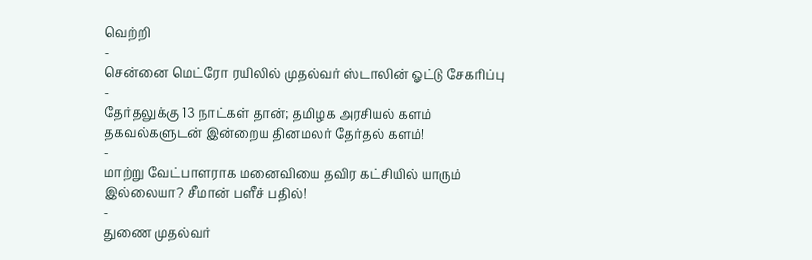வெற்றி
-
சென்னை மெட்ரோ ரயிலில் முதல்வர் ஸ்டாலின் ஓட்டு சேகரிப்பு
-
தேர்தலுக்கு 13 நாட்கள் தான்; தமிழக அரசியல் களம் தகவல்களுடன் இன்றைய தினமலர் தேர்தல் களம்!
-
மாற்று வேட்பாளராக மனைவியை தவிர கட்சியில் யாரும் இல்லையா? சீமான் பளீச் பதில்!
-
துணை முதல்வர்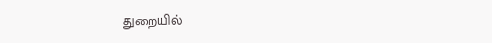துறையில்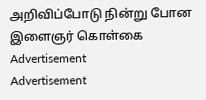அறிவிப்போடு நின்று போன இளைஞர் கொள்கை
Advertisement
Advertisement